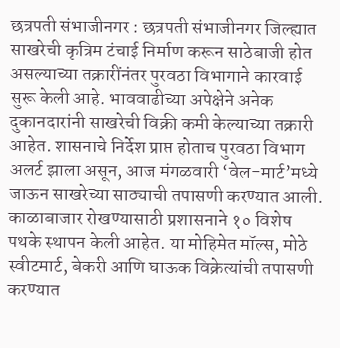छत्रपती संभाजीनगर : छत्रपती संभाजीनगर जिल्ह्यात साखरेची कृत्रिम टंचाई निर्माण करून साठेबाजी होत असल्याच्या तक्रारींनंतर पुरवठा विभागाने कारवाई सुरू केली आहे. भाववाढीच्या अपेक्षेने अनेक दुकानदारांनी साखरेची विक्री कमी केल्याच्या तक्रारी आहेत. शासनाचे निर्देश प्राप्त होताच पुरवठा विभाग अलर्ट झाला असून, आज मंगळवारी ‘वेल-मार्ट’मध्ये जाऊन साखरेच्या साठ्याची तपासणी करण्यात आली.
काळाबाजार रोखण्यासाठी प्रशासनाने १० विशेष पथके स्थापन केली आहेत. या मोहिमेत मॉल्स, मोठे स्वीटमार्ट, बेकरी आणि घाऊक विक्रेत्यांची तपासणी करण्यात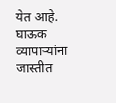येत आहे. घाऊक व्यापाऱ्यांना जास्तीत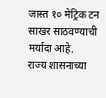जास्त १० मेट्रिक टन साखर साठवण्याची मर्यादा आहे.
राज्य शासनाच्या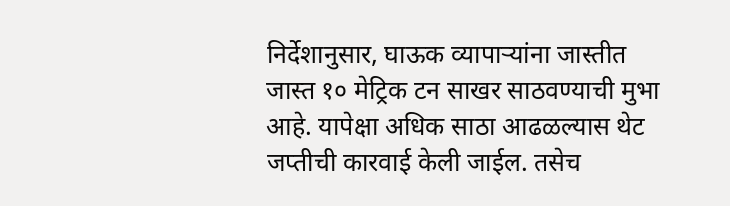निर्देशानुसार, घाऊक व्यापाऱ्यांना जास्तीत जास्त १० मेट्रिक टन साखर साठवण्याची मुभा आहे. यापेक्षा अधिक साठा आढळल्यास थेट जप्तीची कारवाई केली जाईल. तसेच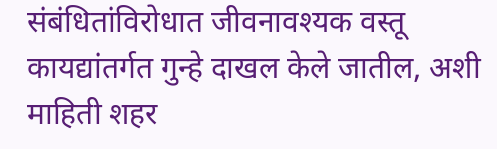संबंधितांविरोधात जीवनावश्यक वस्तू कायद्यांतर्गत गुन्हे दाखल केले जातील, अशी माहिती शहर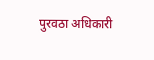पुरवठा अधिकारी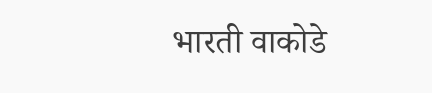भारती वाकोडे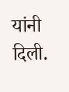यांनी दिली.